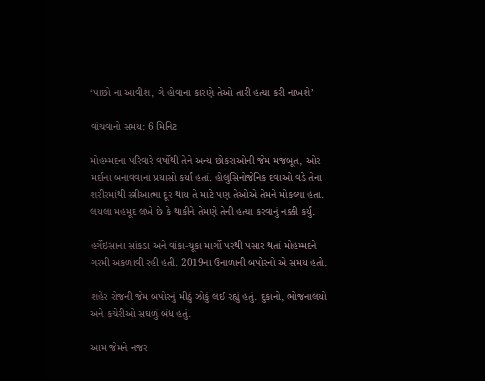‘પાછો ના આવીશ, ગે હોવાના કારણે તેઓ તારી હત્યા કરી નાખશે’

વાંચવાનો સમય: 6 મિનિટ

મોહમ્મદના પરિવારે વર્ષોથી તેને અન્ય છોકરાઓની જેમ મજબૂત, ઓર મર્દાના બનાવવાના પ્રયાસો કર્યાં હતાં. હોલુસિનોજેનિક દવાઓ વડે તેના શરીરમાંથી સ્ત્રીઆત્મા દૂર થાય તે માટે પણ તેઓએ તેમને મોકલ્યા હતા. લયલા મહમૂદ લખે છે કે થાકીને તેમણે તેની હત્યા કરવાનું નક્કી કર્યું.

હર્ગેઇસાના સાંકડા અને વાંકા-ચૂકા માર્ગો પરથી પસાર થતાં મોહમ્મદને ગરમી અકળાવી રહી હતી. 2019ના ઉનાળાની બપોરનો એ સમય હતો.

શહેર રોજની જેમ બપોરનું મીઠું ઝોકું લઈ રહ્યું હતું. દુકાનો, ભોજનાલયો અને કચેરીઓ સઘળું બંધ હતું.

આમ જેમને નજર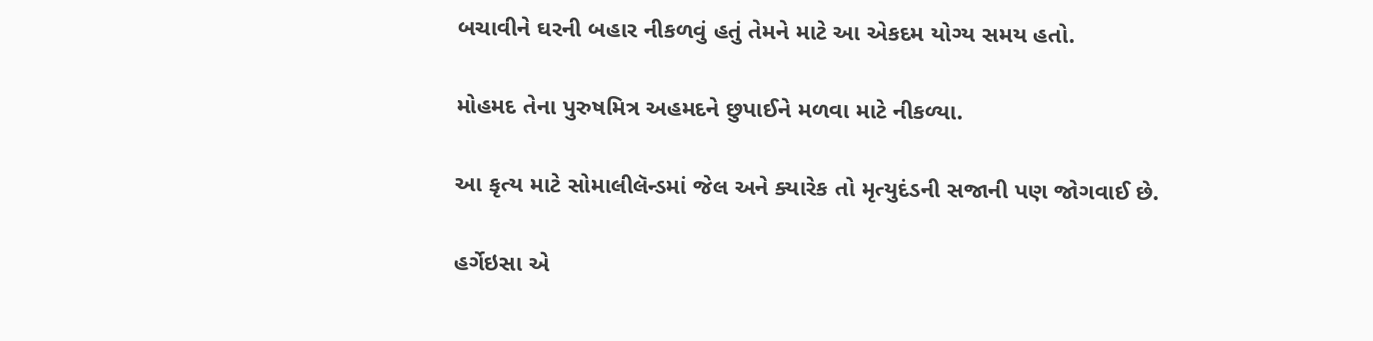બચાવીને ઘરની બહાર નીકળવું હતું તેમને માટે આ એકદમ યોગ્ય સમય હતો.

મોહમદ તેના પુરુષમિત્ર અહમદને છુપાઈને મળવા માટે નીકળ્યા.

આ કૃત્ય માટે સોમાલીલૅન્ડમાં જેલ અને ક્યારેક તો મૃત્યુદંડની સજાની પણ જોગવાઈ છે.

હર્ગેઇસા એ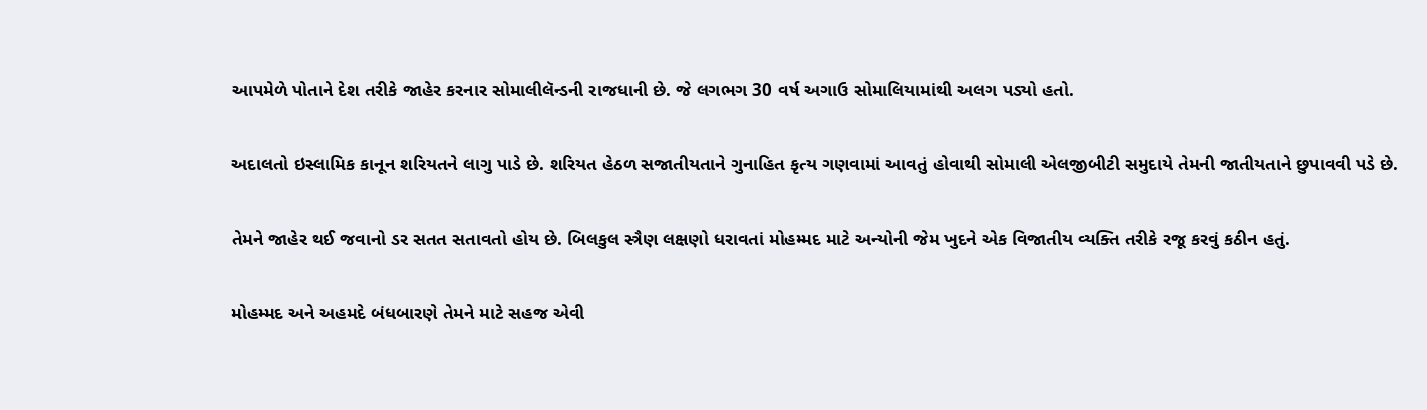આપમેળે પોતાને દેશ તરીકે જાહેર કરનાર સોમાલીલૅન્ડની રાજધાની છે. જે લગભગ 30 વર્ષ અગાઉ સોમાલિયામાંથી અલગ પડ્યો હતો.

અદાલતો ઇસ્લામિક કાનૂન શરિયતને લાગુ પાડે છે. શરિયત હેઠળ સજાતીયતાને ગુનાહિત કૃત્ય ગણવામાં આવતું હોવાથી સોમાલી એલજીબીટી સમુદાયે તેમની જાતીયતાને છુપાવવી પડે છે.

તેમને જાહેર થઈ જવાનો ડર સતત સતાવતો હોય છે. બિલકુલ સ્ત્રૈણ લક્ષણો ધરાવતાં મોહમ્મદ માટે અન્યોની જેમ ખુદને એક વિજાતીય વ્યક્તિ તરીકે રજૂ કરવું કઠીન હતું.

મોહમ્મદ અને અહમદે બંધબારણે તેમને માટે સહજ એવી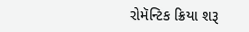રોમૅન્ટિક ક્રિયા શરૂ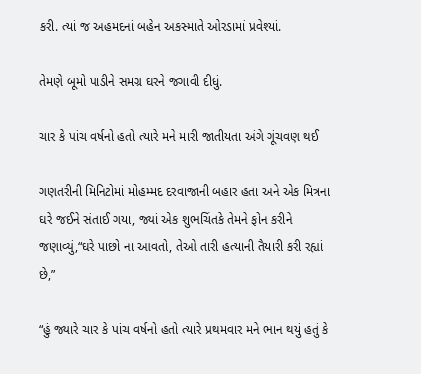કરી. ત્યાં જ અહમદનાં બહેન અકસ્માતે ઓરડામાં પ્રવેશ્યાં.

તેમણે બૂમો પાડીને સમગ્ર ઘરને જગાવી દીધું.

ચાર કે પાંચ વર્ષનો હતો ત્યારે મને મારી જાતીયતા અંગે ગૂંચવણ થઈ

ગણતરીની મિનિટોમાં મોહમ્મદ દરવાજાની બહાર હતા અને એક મિત્રના ઘરે જઈને સંતાઈ ગયા, જ્યાં એક શુભચિંતકે તેમને ફોન કરીને જણાવ્યું,“ઘરે પાછો ના આવતો, તેઓ તારી હત્યાની તૈયારી કરી રહ્યાં છે,”

“હું જ્યારે ચાર કે પાંચ વર્ષનો હતો ત્યારે પ્રથમવાર મને ભાન થયું હતું કે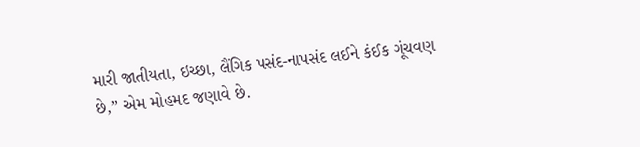મારી જાતીયતા, ઇચ્છા, લૈંગિક પસંદ-નાપસંદ લઈને કંઈક ગૂંચવણ છે,” એમ મોહમદ જણાવે છે.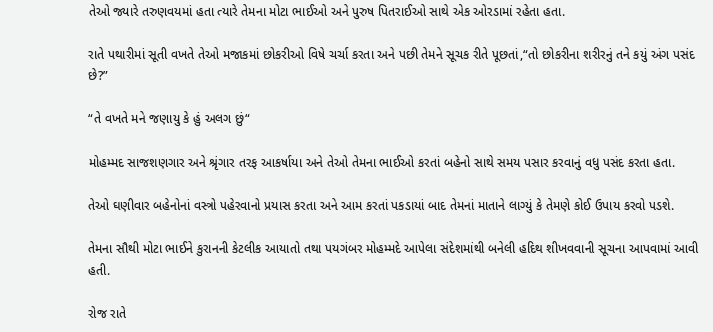તેઓ જ્યારે તરુણવયમાં હતા ત્યારે તેમના મોટા ભાઈઓ અને પુરુષ પિતરાઈઓ સાથે એક ઓરડામાં રહેતા હતા.

રાતે પથારીમાં સૂતી વખતે તેઓ મજાકમાં છોકરીઓ વિષે ચર્ચા કરતા અને પછી તેમને સૂચક રીતે પૂછતાં,“તો છોકરીના શરીરનું તને કયું અંગ પસંદ છે?”

“તે વખતે મને જણાયુ કે હું અલગ છું“

મોહમ્મદ સાજશણગાર અને શ્રૃંગાર તરફ આકર્ષાયા અને તેઓ તેમના ભાઈઓ કરતાં બહેનો સાથે સમય પસાર કરવાનું વધુ પસંદ કરતા હતા.

તેઓ ઘણીવાર બહેનોનાં વસ્ત્રો પહેરવાનો પ્રયાસ કરતા અને આમ કરતાં પકડાયાં બાદ તેમનાં માતાને લાગ્યું કે તેમણે કોઈ ઉપાય કરવો પડશે.

તેમના સૌથી મોટા ભાઈને કુરાનની કેટલીક આયાતો તથા પયગંબર મોહમ્મદે આપેલા સંદેશમાંથી બનેલી હદિથ શીખવવાની સૂચના આપવામાં આવી હતી.

રોજ રાતે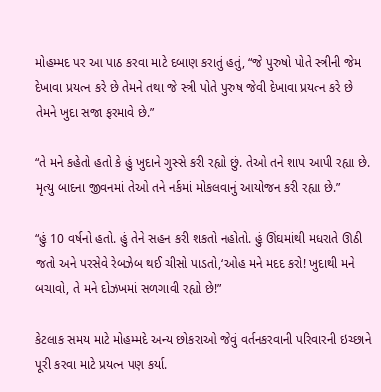મોહમ્મદ પર આ પાઠ કરવા માટે દબાણ કરાતું હતું, “જે પુરુષો પોતે સ્ત્રીની જેમ દેખાવા પ્રયત્ન કરે છે તેમને તથા જે સ્ત્રી પોતે પુરુષ જેવી દેખાવા પ્રયત્ન કરે છે તેમને ખુદા સજા ફરમાવે છે.”

“તે મને કહેતો હતો કે હું ખુદાને ગુસ્સે કરી રહ્યો છું. તેઓ તને શાપ આપી રહ્યા છે. મૃત્યુ બાદના જીવનમાં તેઓ તને નર્કમાં મોકલવાનું આયોજન કરી રહ્યા છે.”

“હું 10 વર્ષનો હતો. હું તેને સહન કરી શકતો નહોતો. હું ઊંઘમાંથી મધરાતે ઊઠી જતો અને પરસેવે રેબઝેબ થઈ ચીસો પાડતો,‘ઓહ મને મદદ કરો! ખુદાથી મને બચાવો, તે મને દોઝખમાં સળગાવી રહ્યો છે!”

કેટલાક સમય માટે મોહમ્મદે અન્ય છોકરાઓ જેવું વર્તનકરવાની પરિવારની ઇચ્છાને પૂરી કરવા માટે પ્રયત્ન પણ કર્યા.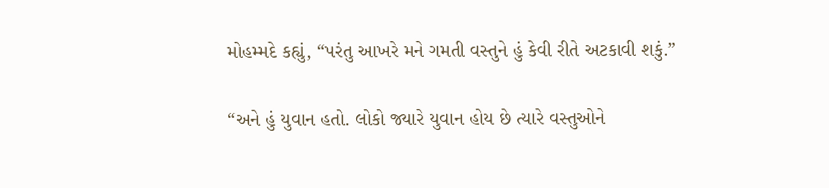મોહમ્મદે કહ્યું, “પરંતુ આખરે મને ગમતી વસ્તુને હું કેવી રીતે અટકાવી શકું.”

“અને હું યુવાન હતો. લોકો જ્યારે યુવાન હોય છે ત્યારે વસ્તુઓને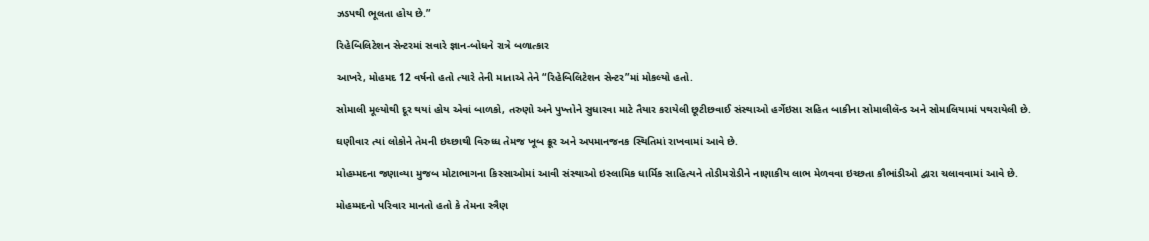ઝડપથી ભૂલતા હોય છે.”

રિહેબિલિટેશન સેન્ટરમાં સવારે જ્ઞાન-બોધને રાત્રે બળાત્કાર

આખરે, મોહમદ 12 વર્ષનો હતો ત્યારે તેની માતાએ તેને “રિહેબિલિટેશન સેન્ટર”માં મોકલ્યો હતો.

સોમાલી મૂલ્યોથી દૂર થયાં હોય એવાં બાળકો, તરુણો અને પુખ્તોને સુધારવા માટે તૈયાર કરાયેલી છૂટીછવાઈ સંસ્થાઓ હર્ગેઇસા સહિત બાકીના સોમાલીલૅન્ડ અને સોમાલિયામાં પથરાયેલી છે.

ઘણીવાર ત્યાં લોકોને તેમની ઇચ્છાથી વિરુધ્ધ તેમજ ખૂબ ક્રૂર અને અપમાનજનક સ્થિતિમાં રાખવામાં આવે છે.

મોહમ્મદના જણાવ્યા મુજબ મોટાભાગના કિસ્સાઓમાં આવી સંસ્થાઓ ઇસ્લામિક ધાર્મિક સાહિત્યને તોડીમરોડીને નાણાકીય લાભ મેળવવા ઇચ્છતા કૌભાંડીઓ દ્વારા ચલાવવામાં આવે છે.

મોહમ્મદનો પરિવાર માનતો હતો કે તેમના સ્ત્રૈણ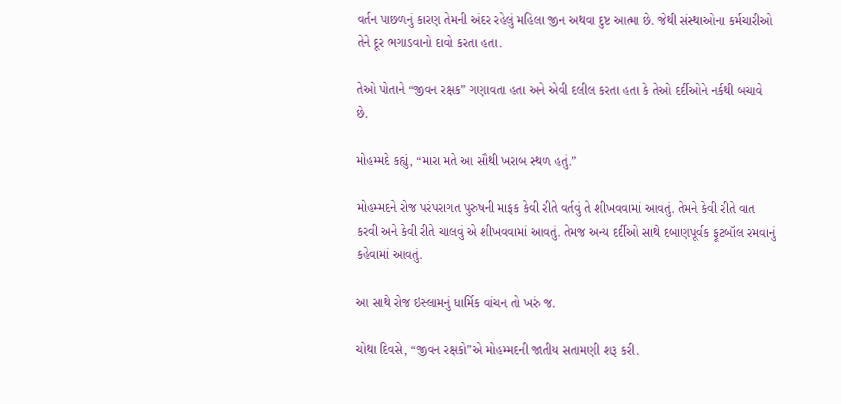વર્તન પાછળનું કારણ તેમની અંદર રહેલું મહિલા જીન અથવા દુષ્ટ આત્મા છે. જેથી સંસ્થાઓના કર્મચારીઓ તેને દૂર ભગાડવાનો દાવો કરતા હતા.

તેઓ પોતાને “જીવન રક્ષક” ગણાવતા હતા અને એવી દલીલ કરતા હતા કે તેઓ દર્દીઓને નર્કથી બચાવે છે.

મોહમ્મદે કહ્યું, “મારા મતે આ સૌથી ખરાબ સ્થળ હતું.”

મોહમ્મદને રોજ પરંપરાગત પુરુષની માફક કેવી રીતે વર્તવું તે શીખવવામાં આવતું. તેમને કેવી રીતે વાત કરવી અને કેવી રીતે ચાલવું એ શીખવવામાં આવતું. તેમજ અન્ય દર્દીઓ સાથે દબાણપૂર્વક ફૂટબૉલ રમવાનું કહેવામાં આવતું.

આ સાથે રોજ ઇસ્લામનું ધાર્મિક વાંચન તો ખરું જ.

ચોથા દિવસે, “જીવન રક્ષકો”એ મોહમ્મદની જાતીય સતામણી શરૂ કરી.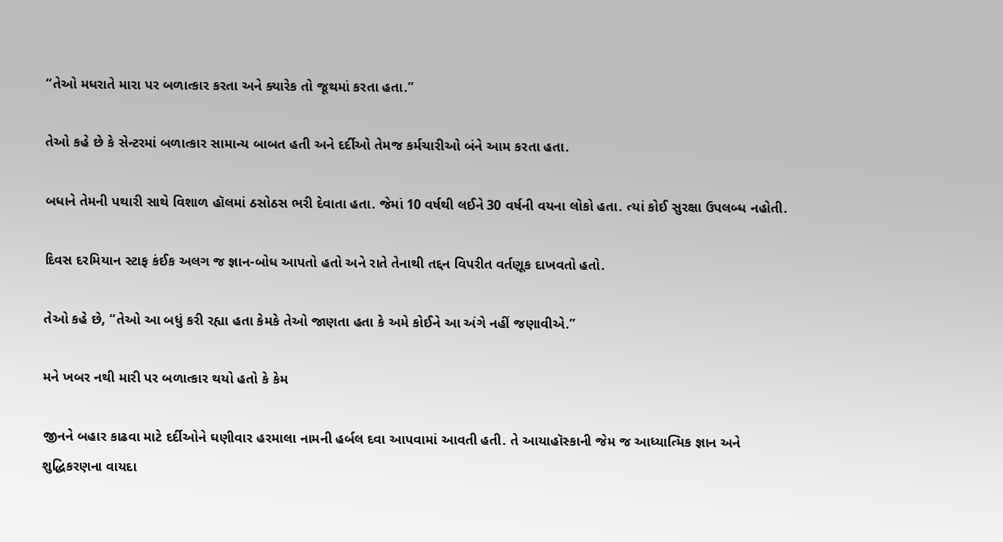“તેઓ મધરાતે મારા પર બળાત્કાર કરતા અને ક્યારેક તો જૂથમાં કરતા હતા.”

તેઓ કહે છે કે સેન્ટરમાં બળાત્કાર સામાન્ય બાબત હતી અને દર્દીઓ તેમજ કર્મચારીઓ બંને આમ કરતા હતા.

બધાને તેમની પથારી સાથે વિશાળ હૉલમાં ઠસોઠસ ભરી દેવાતા હતા. જેમાં 10 વર્ષથી લઈને 30 વર્ષની વયના લોકો હતા. ત્યાં કોઈ સુરક્ષા ઉપલબ્ધ નહોતી.

દિવસ દરમિયાન સ્ટાફ કંઈક અલગ જ જ્ઞાન-બોધ આપતો હતો અને રાતે તેનાથી તદ્દન વિપરીત વર્તણૂક દાખવતો હતો.

તેઓ કહે છે, “તેઓ આ બધું કરી રહ્યા હતા કેમકે તેઓ જાણતા હતા કે અમે કોઈને આ અંગે નહીં જણાવીએ.”

મને ખબર નથી મારી પર બળાત્કાર થયો હતો કે કેમ

જીનને બહાર કાઢવા માટે દર્દીઓને ઘણીવાર હરમાલા નામની હર્બલ દવા આપવામાં આવતી હતી. તે આયાહૉસ્કાની જેમ જ આધ્યાત્મિક જ્ઞાન અને શુદ્ધિકરણના વાયદા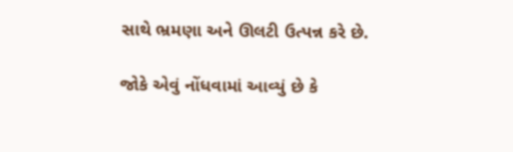સાથે ભ્રમણા અને ઊલટી ઉત્પન્ન કરે છે.

જોકે એવું નોંધવામાં આવ્યું છે કે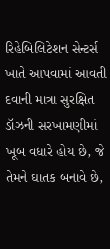રિહેબિલિટેશન સેન્ટર્સ ખાતે આપવામાં આવતી દવાની માત્રા સુરક્ષિત ડૉઝની સરખામણીમાં ખૂબ વધારે હોય છે, જે તેમને ઘાતક બનાવે છે,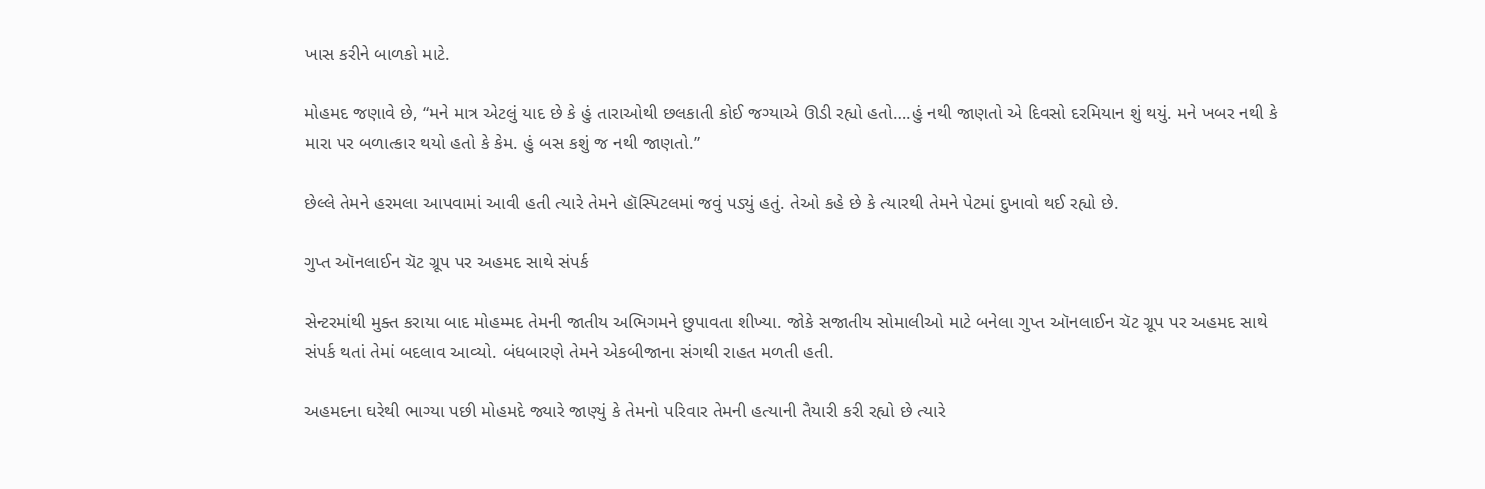ખાસ કરીને બાળકો માટે.

મોહમદ જણાવે છે, “મને માત્ર એટલું યાદ છે કે હું તારાઓથી છલકાતી કોઈ જગ્યાએ ઊડી રહ્યો હતો….હું નથી જાણતો એ દિવસો દરમિયાન શું થયું. મને ખબર નથી કે મારા પર બળાત્કાર થયો હતો કે કેમ. હું બસ કશું જ નથી જાણતો.”

છેલ્લે તેમને હરમલા આપવામાં આવી હતી ત્યારે તેમને હૉસ્પિટલમાં જવું પડ્યું હતું. તેઓ કહે છે કે ત્યારથી તેમને પેટમાં દુખાવો થઈ રહ્યો છે.

ગુપ્ત ઑનલાઈન ચૅટ ગ્રૂપ પર અહમદ સાથે સંપર્ક

સેન્ટરમાંથી મુક્ત કરાયા બાદ મોહમ્મદ તેમની જાતીય અભિગમને છુપાવતા શીખ્યા. જોકે સજાતીય સોમાલીઓ માટે બનેલા ગુપ્ત ઑનલાઈન ચૅટ ગ્રૂપ પર અહમદ સાથે સંપર્ક થતાં તેમાં બદલાવ આવ્યો. બંધબારણે તેમને એકબીજાના સંગથી રાહત મળતી હતી.

અહમદના ઘરેથી ભાગ્યા પછી મોહમદે જ્યારે જાણ્યું કે તેમનો પરિવાર તેમની હત્યાની તૈયારી કરી રહ્યો છે ત્યારે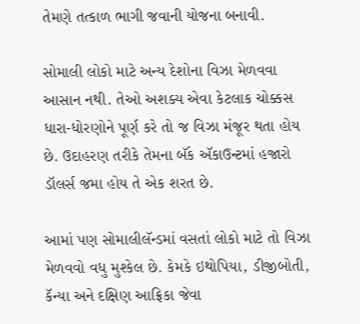તેમણે તત્કાળ ભાગી જવાની યોજના બનાવી.

સોમાલી લોકો માટે અન્ય દેશોના વિઝા મેળવવા આસાન નથી. તેઓ અશક્ય એવા કેટલાક ચોક્કસ ધારા-ધોરણોને પૂર્ણ કરે તો જ વિઝા મંજૂર થતા હોય છે. ઉદાહરણ તરીકે તેમના બૅંક ઍકાઉન્ટમાં હજારો ડૉલર્સ જમા હોય તે એક શરત છે.

આમાં પણ સોમાલીલૅન્ડમાં વસતાં લોકો માટે તો વિઝા મેળવવો વધુ મુશ્કેલ છે. કેમકે ઇથોપિયા, ડીજીબોતી, કૅન્યા અને દક્ષિણ આફ્રિકા જેવા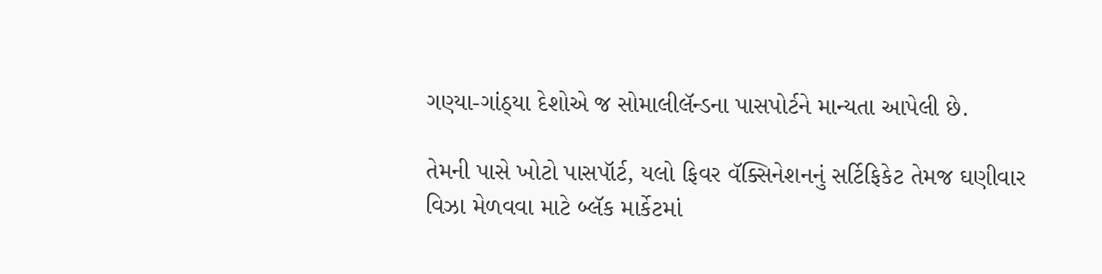ગણ્યા-ગાંઠ્યા દેશોએ જ સોમાલીલૅન્ડના પાસપોર્ટને માન્યતા આપેલી છે.

તેમની પાસે ખોટો પાસપૉર્ટ, યલો ફિવર વૅક્સિનેશનનું સર્ટિફિકેટ તેમજ ઘણીવાર વિઝા મેળવવા માટે બ્લૅક માર્કેટમાં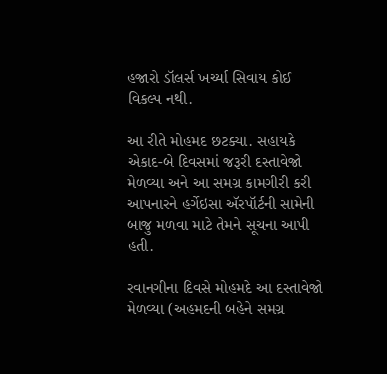હજારો ડૉલર્સ ખર્ચ્યા સિવાય કોઈ વિકલ્પ નથી.

આ રીતે મોહમદ છટક્યા. સહાયકે એકાદ-બે દિવસમાં જરૂરી દસ્તાવેજો મેળવ્યા અને આ સમગ્ર કામગીરી કરી આપનારને હર્ગેઇસા ઍરપૉર્ટની સામેની બાજુ મળવા માટે તેમને સૂચના આપી હતી.

રવાનગીના દિવસે મોહમદે આ દસ્તાવેજો મેળવ્યા (અહમદની બહેને સમગ્ર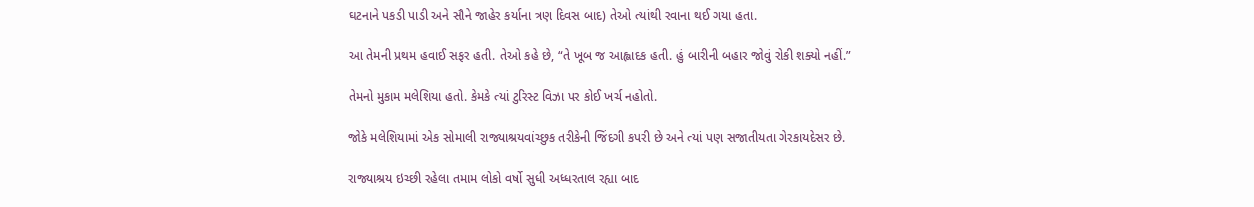ઘટનાને પકડી પાડી અને સૌને જાહેર કર્યાના ત્રણ દિવસ બાદ) તેઓ ત્યાંથી રવાના થઈ ગયા હતા.

આ તેમની પ્રથમ હવાઈ સફર હતી. તેઓ કહે છે, “તે ખૂબ જ આહ્લાદક હતી. હું બારીની બહાર જોવું રોકી શક્યો નહીં.”

તેમનો મુકામ મલેશિયા હતો. કેમકે ત્યાં ટુરિસ્ટ વિઝા પર કોઈ ખર્ચ નહોતો.

જોકે મલેશિયામાં એક સોમાલી રાજ્યાશ્રયવાંચ્છુક તરીકેની જિંદગી કપરી છે અને ત્યાં પણ સજાતીયતા ગેરકાયદેસર છે.

રાજ્યાશ્રય ઇચ્છી રહેલા તમામ લોકો વર્ષો સુધી અધ્ધરતાલ રહ્યા બાદ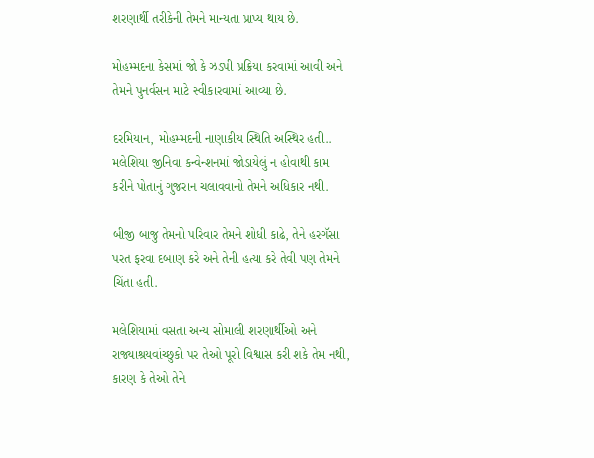શરણાર્થી તરીકેની તેમને માન્યતા પ્રાપ્ય થાય છે.

મોહમ્મદના કેસમાં જો કે ઝડપી પ્રક્રિયા કરવામાં આવી અને તેમને પુનર્વસન માટે સ્વીકારવામાં આવ્યા છે.

દરમિયાન, મોહમ્મદની નાણાકીય સ્થિતિ અસ્થિર હતી.. મલેશિયા જીનિવા કન્વેન્શનમાં જોડાયેલું ન હોવાથી કામ કરીને પોતાનું ગુજરાન ચલાવવાનો તેમને અધિકાર નથી.

બીજી બાજુ તેમનો પરિવાર તેમને શોધી કાઢે, તેને હરગૅસા પરત ફરવા દબાણ કરે અને તેની હત્યા કરે તેવી પણ તેમને ચિંતા હતી.

મલેશિયામાં વસતા અન્ય સોમાલી શરણાર્થીઓ અને રાજ્યાશ્રયવાંચ્છુકો પર તેઓ પૂરો વિશ્વાસ કરી શકે તેમ નથી, કારણ કે તેઓ તેને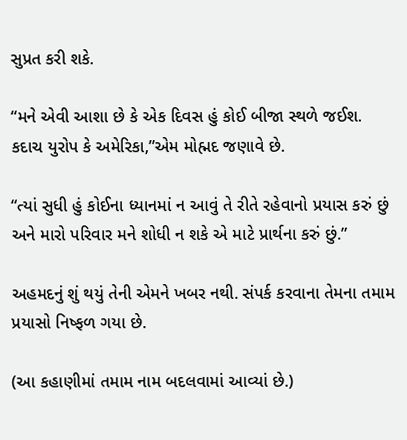સુપ્રત કરી શકે.

“મને એવી આશા છે કે એક દિવસ હું કોઈ બીજા સ્થળે જઈશ. કદાચ યુરોપ કે અમેરિકા,”એમ મોહ્મદ જણાવે છે.

“ત્યાં સુધી હું કોઈના ધ્યાનમાં ન આવું તે રીતે રહેવાનો પ્રયાસ કરું છું અને મારો પરિવાર મને શોધી ન શકે એ માટે પ્રાર્થના કરું છું.”

અહમદનું શું થયું તેની એમને ખબર નથી. સંપર્ક કરવાના તેમના તમામ પ્રયાસો નિષ્ફળ ગયા છે.

(આ કહાણીમાં તમામ નામ બદલવામાં આવ્યાં છે.)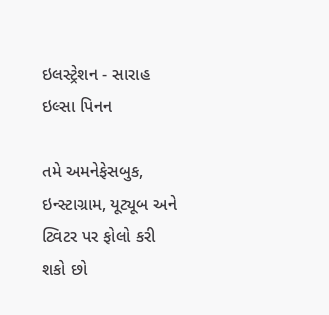ઇલસ્ટ્રેશન - સારાહ ઇલ્સા પિનન

તમે અમનેફેસબુક, ઇન્સ્ટાગ્રામ, યૂટ્યૂબ અને ટ્વિટર પર ફોલો કરી શકો છો